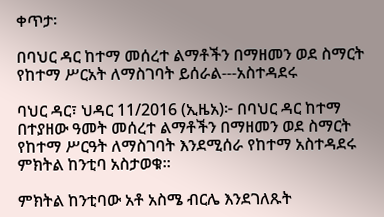ቀጥታ፡

በባህር ዳር ከተማ መሰረተ ልማቶችን በማዘመን ወደ ስማርት የከተማ ሥርአት ለማስገባት ይሰራል---አስተዳደሩ

ባህር ዳር፣ ህዳር 11/2016 (ኢዜአ)፦ በባህር ዳር ከተማ በተያዘው ዓመት መሰረተ ልማቶችን በማዘመን ወደ ስማርት የከተማ ሥርዓት ለማስገባት እንደሚሰራ የከተማ አስተዳደሩ ምክትል ከንቲባ አስታወቁ።

ምክትል ከንቲባው አቶ አስሜ ብርሌ እንደገለጹት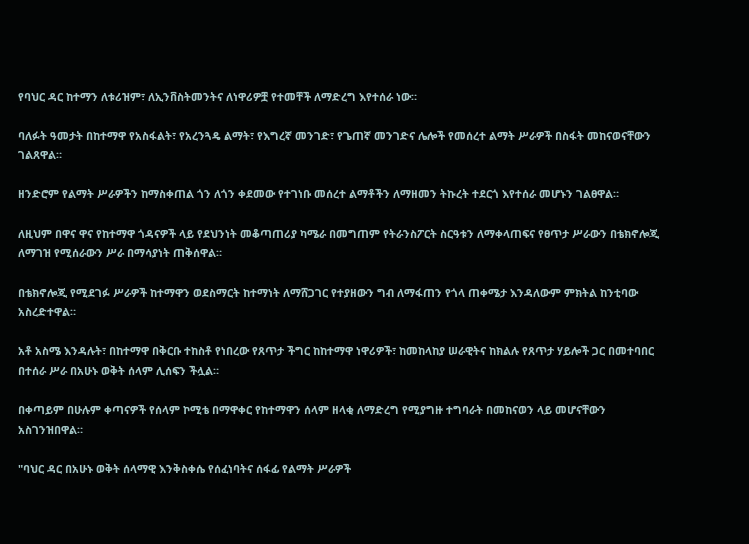የባህር ዳር ከተማን ለቱሪዝም፣ ለኢንቨስትመንትና ለነዋሪዎቿ የተመቸች ለማድረግ እየተሰራ ነው።

ባለፉት ዓመታት በከተማዋ የአስፋልት፣ የአረንጓዴ ልማት፣ የእግረኛ መንገድ፣ የጌጠኛ መንገድና ሌሎች የመሰረተ ልማት ሥራዎች በስፋት መከናወናቸውን ገልጸዋል።

ዘንድሮም የልማት ሥራዎችን ከማስቀጠል ጎን ለጎን ቀደመው የተገነቡ መሰረተ ልማቶችን ለማዘመን ትኩረት ተደርጎ እየተሰራ መሆኑን ገልፀዋል።

ለዚህም በዋና ዋና የከተማዋ ጎዳናዎች ላይ የደህንነት መቆጣጠሪያ ካሜራ በመግጠም የትራንስፖርት ስርዓቱን ለማቀላጠፍና የፀጥታ ሥራውን በቴክኖሎጂ ለማገዝ የሚሰራውን ሥራ በማሳያነት ጠቅሰዋል።

በቴክኖሎጂ የሚደገፉ ሥራዎች ከተማዋን ወደስማርት ከተማነት ለማሸጋገር የተያዘውን ግብ ለማፋጠን የጎላ ጠቀሜታ እንዳለውም ምክትል ከንቲባው አስረድተዋል።

አቶ አስሜ እንዳሉት፣ በከተማዋ በቅርቡ ተከስቶ የነበረው የጸጥታ ችግር ከከተማዋ ነዋሪዎች፣ ከመከላከያ ሠራዊትና ከክልሉ የጸጥታ ሃይሎች ጋር በመተባበር በተሰራ ሥራ በአሁኑ ወቅት ሰላም ሊሰፍን ችሏል።

በቀጣይም በሁሉም ቀጣናዎች የሰላም ኮሚቴ በማዋቀር የከተማዋን ሰላም ዘላቂ ለማድረግ የሚያግዙ ተግባራት በመከናወን ላይ መሆናቸውን አስገንዝበዋል።

"ባህር ዳር በአሁኑ ወቅት ሰላማዊ እንቅስቀሴ የሰፈነባትና ሰፋፊ የልማት ሥራዎች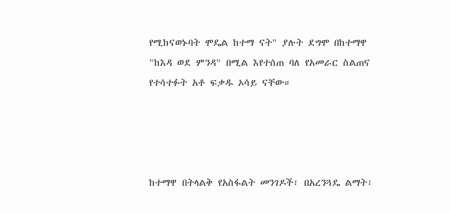የሚከናወኑባት ሞዴል ከተማ ናት" ያሉት ደግሞ በከተማዋ "ከእዳ ወደ ምንዳ" በሚል እየተሰጠ ባለ የአመራር ስልጠና የተሳተፉት አቶ ፍቃዱ ኦሳይ ናቸው።




ከተማዋ በትላልቅ የአስፋልት መንገዶች፣ በአረንጓዴ ልማት፣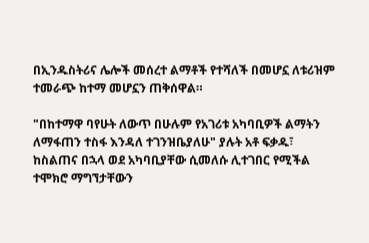በኢንዱስትሪና ሌሎች መሰረተ ልማቶች የተሻለች በመሆኗ ለቱሪዝም ተመራጭ ከተማ መሆኗን ጠቅሰዋል።

"በከተማዋ ባየሁት ለውጥ በሁሉም የአገሪቱ አካባቢዎች ልማትን ለማፋጠን ተስፋ እንዳለ ተገንዝቤያለሁ" ያሉት አቶ ፍቃዱ፣ ከስልጠና በኋላ ወደ አካባቢያቸው ሲመለሱ ሊተገበር የሚችል ተሞክሮ ማግኘታቸውን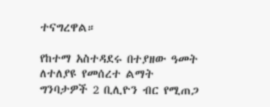ተናግረዋል።

የከተማ አስተዳደሩ በተያዘው ዓመት ለተለያዩ የመሰረተ ልማት ግንባታዎች 2 ቢሊዮን ብር የሚጠጋ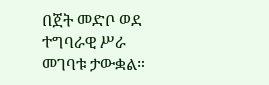በጀት መድቦ ወደ ተግባራዊ ሥራ መገባቱ ታውቋል።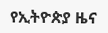የኢትዮጵያ ዜና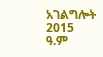አገልግሎት
2015
ዓ.ም